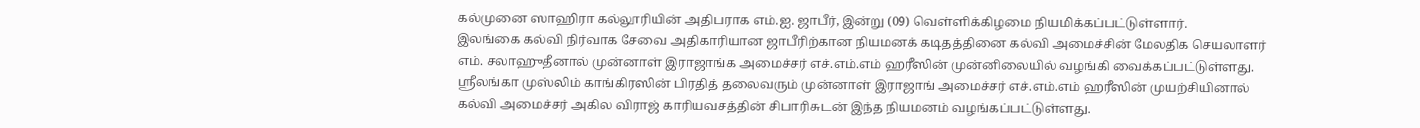கல்முனை ஸாஹிரா கல்லூரியின் அதிபராக எம்.ஐ. ஜாபீர், இன்று (09) வெள்ளிக்கிழமை நியமிக்கப்பட்டுள்ளார்.
இலங்கை கல்வி நிர்வாக சேவை அதிகாரியான ஜாபீரிற்கான நியமனக் கடிதத்தினை கல்வி அமைச்சின் மேலதிக செயலாளர் எம். சலாஹுதீனால் முன்னாள் இராஜாங்க அமைச்சர் எச்.எம்.எம் ஹரீஸின் முன்னிலையில் வழங்கி வைக்கப்பட்டுள்ளது.
ஸ்ரீலங்கா முஸ்லிம் காங்கிரஸின் பிரதித் தலைவரும் முன்னாள் இராஜாங் அமைச்சர் எச்.எம்.எம் ஹரீஸின் முயற்சியினால் கல்வி அமைச்சர் அகில விராஜ் காரியவசத்தின் சிபாரிசுடன் இந்த நியமனம் வழங்கப்பட்டுள்ளது.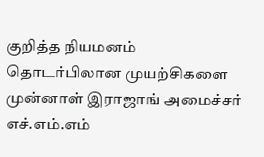குறித்த நியமனம் தொடர்பிலான முயற்சிகளை முன்னாள் இராஜாங் அமைச்சர் எச்.எம்.எம்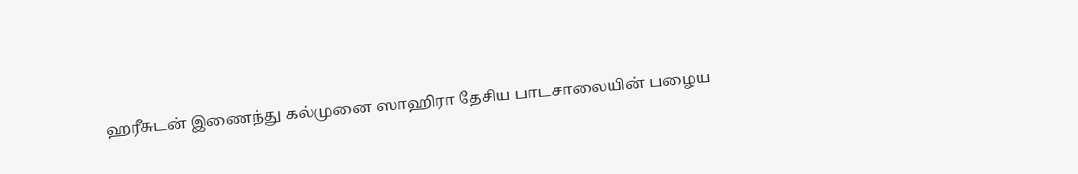ஹரீசுடன் இணைந்து கல்முனை ஸாஹிரா தேசிய பாடசாலையின் பழைய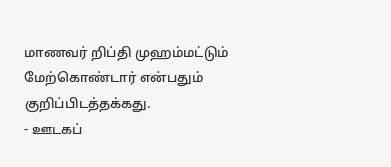மாணவர் றிப்தி முஹம்மட்டும் மேற்கொண்டார் என்பதும் குறிப்பிடத்தக்கது.
- ஊடகப்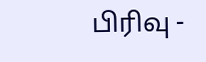பிரிவு -